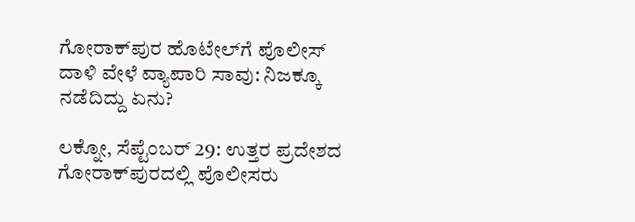ಗೋರಾಕ್‌ಪುರ ಹೊಟೇಲ್‌ಗೆ ಪೊಲೀಸ್‌ ದಾಳಿ ವೇಳೆ ವ್ಯಾಪಾರಿ ಸಾವು: ನಿಜಕ್ಕೂ ನಡೆದಿದ್ದು ಏನು?

ಲಕ್ನೋ, ಸೆಪ್ಟೆಂಬರ್‌ 29: ಉತ್ತರ ಪ್ರದೇಶದ ಗೋರಾಕ್‌ಪುರದಲ್ಲಿ ಪೊಲೀಸರು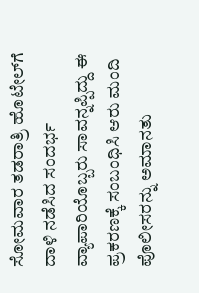ಸೋಮವಾರ ತಡರಾತ್ರಿ ಹೊಟೇಲ್‌ಗೆ ದಾಳಿ ನಡೆಸಿದ ಸಂದರ್ಭ ವ್ಯಾಪಾರಿಯೊಬ್ಬರು ಸಾವನ್ನಪ್ಪಿದ್ದು ಈ ಪ್ರಕರಣಕ್ಕೆ ಸಂಬಂಧಿಸಿ ಆರು ಮಂದಿ ಪೊಲೀಸರನ್ನು ಅಮಾನತು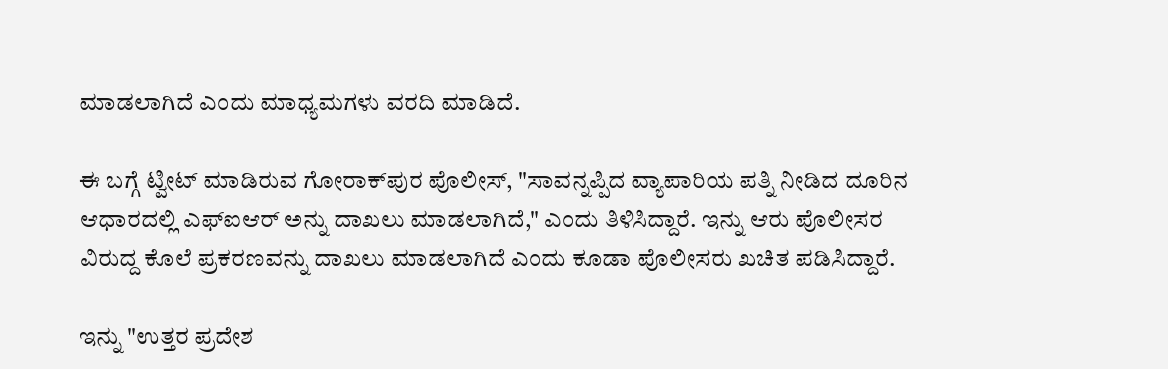ಮಾಡಲಾಗಿದೆ ಎಂದು ಮಾಧ್ಯಮಗಳು ವರದಿ ಮಾಡಿದೆ.

ಈ ಬಗ್ಗೆ ಟ್ವೀಟ್‌ ಮಾಡಿರುವ ಗೋರಾಕ್‌ಪುರ ಪೊಲೀಸ್‌, "ಸಾವನ್ನಪ್ಪಿದ ವ್ಯಾಪಾರಿಯ ಪತ್ನಿ ನೀಡಿದ ದೂರಿನ ಆಧಾರದಲ್ಲಿ ಎಫ್‌ಐಆರ್‌ ಅನ್ನು ದಾಖಲು ಮಾಡಲಾಗಿದೆ," ಎಂದು ತಿಳಿಸಿದ್ದಾರೆ. ಇನ್ನು ಆರು ಪೊಲೀಸರ ವಿರುದ್ದ ಕೊಲೆ ಪ್ರಕರಣವನ್ನು ದಾಖಲು ಮಾಡಲಾಗಿದೆ ಎಂದು ಕೂಡಾ ಪೊಲೀಸರು ಖಚಿತ ಪಡಿಸಿದ್ದಾರೆ.

ಇನ್ನು "ಉತ್ತರ ಪ್ರದೇಶ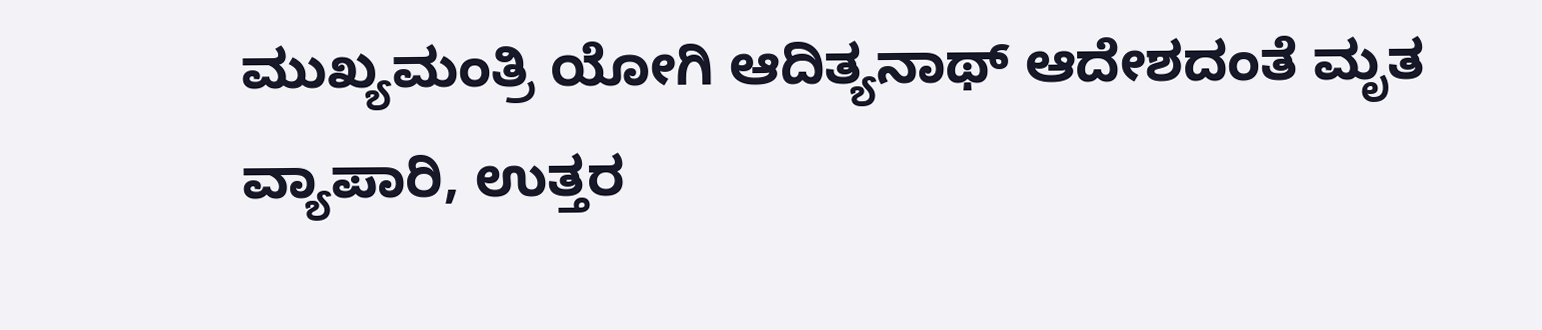ಮುಖ್ಯಮಂತ್ರಿ ಯೋಗಿ ಆದಿತ್ಯನಾಥ್‌ ಆದೇಶದಂತೆ ಮೃತ ವ್ಯಾಪಾರಿ, ಉತ್ತರ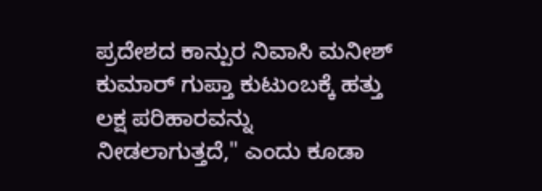ಪ್ರದೇಶದ ಕಾನ್ಪುರ ನಿವಾಸಿ ಮನೀಶ್‌ ಕುಮಾರ್‌ ಗುಪ್ತಾ ಕುಟುಂಬಕ್ಕೆ ಹತ್ತು ಲಕ್ಷ ಪರಿಹಾರವನ್ನು ನೀಡಲಾಗುತ್ತದೆ," ಎಂದು ಕೂಡಾ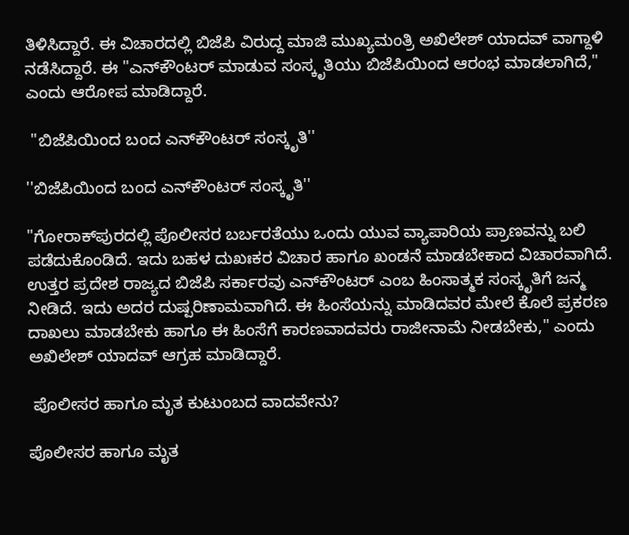ತಿಳಿಸಿದ್ದಾರೆ. ಈ ವಿಚಾರದಲ್ಲಿ ಬಿಜೆಪಿ ವಿರುದ್ದ ಮಾಜಿ ಮುಖ್ಯಮಂತ್ರಿ ಅಖಿಲೇಶ್‌ ಯಾದವ್‌ ವಾಗ್ದಾಳಿ ನಡೆಸಿದ್ದಾರೆ. ಈ "ಎನ್‌ಕೌಂಟರ್‌ ಮಾಡುವ ಸಂಸ್ಕೃತಿಯು ಬಿಜೆಪಿಯಿಂದ ಆರಂಭ ಮಾಡಲಾಗಿದೆ," ಎಂದು ಆರೋಪ ಮಾಡಿದ್ದಾರೆ.

 ''ಬಿಜೆಪಿಯಿಂದ ಬಂದ ಎನ್‌ಕೌಂಟರ್‌ ಸಂಸ್ಕೃತಿ''

''ಬಿಜೆಪಿಯಿಂದ ಬಂದ ಎನ್‌ಕೌಂಟರ್‌ ಸಂಸ್ಕೃತಿ''

"ಗೋರಾಕ್‌ಪುರದಲ್ಲಿ ಪೊಲೀಸರ ಬರ್ಬರತೆಯು ಒಂದು ಯುವ ವ್ಯಾಪಾರಿಯ ಪ್ರಾಣವನ್ನು ಬಲಿ ಪಡೆದುಕೊಂಡಿದೆ. ಇದು ಬಹಳ ದುಖಃಕರ ವಿಚಾರ ಹಾಗೂ ಖಂಡನೆ ಮಾಡಬೇಕಾದ ವಿಚಾರವಾಗಿದೆ. ಉತ್ತರ ಪ್ರದೇಶ ರಾಜ್ಯದ ಬಿಜೆಪಿ ಸರ್ಕಾರವು ಎನ್‌ಕೌಂಟರ್‌ ಎಂಬ ಹಿಂಸಾತ್ಮಕ ಸಂಸ್ಕೃತಿಗೆ ಜನ್ಮ ನೀಡಿದೆ. ಇದು ಅದರ ದುಷ್ಪರಿಣಾಮವಾಗಿದೆ. ಈ ಹಿಂಸೆಯನ್ನು ಮಾಡಿದವರ ಮೇಲೆ ಕೊಲೆ ಪ್ರಕರಣ ದಾಖಲು ಮಾಡಬೇಕು ಹಾಗೂ ಈ ಹಿಂಸೆಗೆ ಕಾರಣವಾದವರು ರಾಜೀನಾಮೆ ನೀಡಬೇಕು," ಎಂದು ಅಖಿಲೇಶ್‌ ಯಾದವ್‌ ಆಗ್ರಹ ಮಾಡಿದ್ದಾರೆ.

 ಪೊಲೀಸರ ಹಾಗೂ ಮೃತ ಕುಟುಂಬದ ವಾದವೇನು?

ಪೊಲೀಸರ ಹಾಗೂ ಮೃತ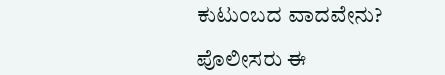ಕುಟುಂಬದ ವಾದವೇನು?

ಪೊಲೀಸರು ಈ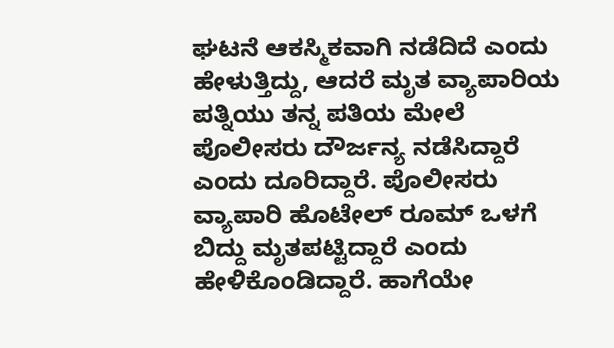ಘಟನೆ ಆಕಸ್ಮಿಕವಾಗಿ ನಡೆದಿದೆ ಎಂದು ಹೇಳುತ್ತಿದ್ದು, ಆದರೆ ಮೃತ ವ್ಯಾಪಾರಿಯ ಪತ್ನಿಯು ತನ್ನ ಪತಿಯ ಮೇಲೆ ಪೊಲೀಸರು ದೌರ್ಜನ್ಯ ನಡೆಸಿದ್ದಾರೆ ಎಂದು ದೂರಿದ್ದಾರೆ. ಪೊಲೀಸರು ವ್ಯಾಪಾರಿ ಹೊಟೇಲ್‌ ರೂಮ್‌ ಒಳಗೆ ಬಿದ್ದು ಮೃತಪಟ್ಟಿದ್ದಾರೆ ಎಂದು ಹೇಳಿಕೊಂಡಿದ್ದಾರೆ. ಹಾಗೆಯೇ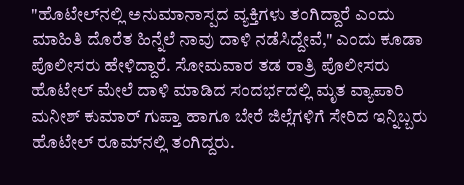"ಹೊಟೇಲ್‌ನಲ್ಲಿ ಅನುಮಾನಾಸ್ಪದ ವ್ಯಕ್ತಿಗಳು ತಂಗಿದ್ದಾರೆ ಎಂದು ಮಾಹಿತಿ ದೊರೆತ ಹಿನ್ನೆಲೆ ನಾವು ದಾಳಿ ನಡೆಸಿದ್ದೇವೆ," ಎಂದು ಕೂಡಾ ಪೊಲೀಸರು ಹೇಳಿದ್ದಾರೆ. ಸೋಮವಾರ ತಡ ರಾತ್ರಿ ಪೊಲೀಸರು ಹೊಟೇಲ್‌ ಮೇಲೆ ದಾಳಿ ಮಾಡಿದ ಸಂದರ್ಭದಲ್ಲಿ ಮೃತ ವ್ಯಾಪಾರಿ ಮನೀಶ್‌ ಕುಮಾರ್‌ ಗುಪ್ತಾ ಹಾಗೂ ಬೇರೆ ಜಿಲ್ಲೆಗಳಿಗೆ ಸೇರಿದ ಇನ್ನಿಬ್ಬರು ಹೊಟೇಲ್‌ ರೂಮ್‌ನಲ್ಲಿ ತಂಗಿದ್ದರು.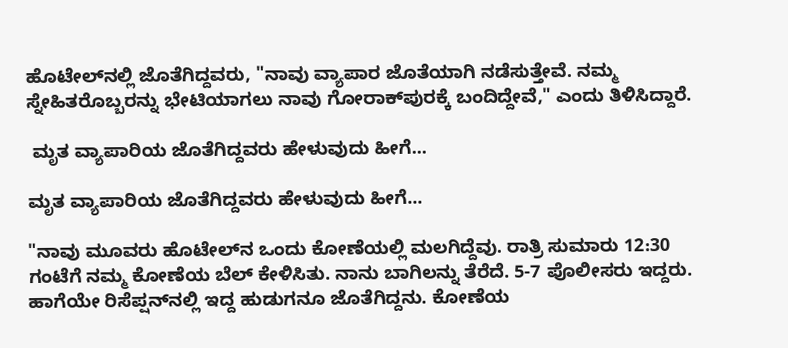ಹೊಟೇಲ್‌ನಲ್ಲಿ ಜೊತೆಗಿದ್ದವರು, "ನಾವು ವ್ಯಾಪಾರ ಜೊತೆಯಾಗಿ ನಡೆಸುತ್ತೇವೆ. ನಮ್ಮ ಸ್ನೇಹಿತರೊಬ್ಬರನ್ನು ಭೇಟಿಯಾಗಲು ನಾವು ಗೋರಾಕ್‌ಪುರಕ್ಕೆ ಬಂದಿದ್ದೇವೆ," ಎಂದು ತಿಳಿಸಿದ್ದಾರೆ.

 ಮೃತ ವ್ಯಾಪಾರಿಯ ಜೊತೆಗಿದ್ದವರು ಹೇಳುವುದು ಹೀಗೆ...

ಮೃತ ವ್ಯಾಪಾರಿಯ ಜೊತೆಗಿದ್ದವರು ಹೇಳುವುದು ಹೀಗೆ...

"ನಾವು ಮೂವರು ಹೊಟೇಲ್‌ನ ಒಂದು ಕೋಣೆಯಲ್ಲಿ ಮಲಗಿದ್ದೆವು. ರಾತ್ರಿ ಸುಮಾರು 12:30 ಗಂಟೆಗೆ ನಮ್ಮ ಕೋಣೆಯ ಬೆಲ್‌ ಕೇಳಿಸಿತು. ನಾನು ಬಾಗಿಲನ್ನು ತೆರೆದೆ. 5-7 ಪೊಲೀಸರು ಇದ್ದರು. ಹಾಗೆಯೇ ರಿಸೆಪ್ಷನ್‌ನಲ್ಲಿ ಇದ್ದ ಹುಡುಗನೂ ಜೊತೆಗಿದ್ದನು. ಕೋಣೆಯ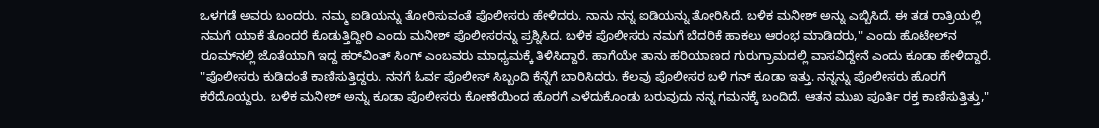ಒಳಗಡೆ ಅವರು ಬಂದರು. ನಮ್ಮ ಐಡಿಯನ್ನು ತೋರಿಸುವಂತೆ ಪೊಲೀಸರು ಹೇಳಿದರು. ನಾನು ನನ್ನ ಐಡಿಯನ್ನು ತೋರಿಸಿದೆ. ಬಳಿಕ ಮನೀಶ್‌ ಅನ್ನು ಎಬ್ಬಿಸಿದೆ. ಈ ತಡ ರಾತ್ರಿಯಲ್ಲಿ ನಮಗೆ ಯಾಕೆ ತೊಂದರೆ ಕೊಡುತ್ತಿದ್ದೀರಿ ಎಂದು ಮನೀಶ್‌ ಪೊಲೀಸರನ್ನು ಪ್ರಶ್ನಿಸಿದ. ಬಳಿಕ ಪೊಲೀಸರು ನಮಗೆ ಬೆದರಿಕೆ ಹಾಕಲು ಆರಂಭ ಮಾಡಿದರು," ಎಂದು ಹೊಟೇಲ್‌ನ ರೂಮ್‌ನಲ್ಲಿ ಜೊತೆಯಾಗಿ ಇದ್ದ ಹರ್‌ವಿಂತ್‌ ಸಿಂಗ್‌ ಎಂಬವರು ಮಾಧ್ಯಮಕ್ಕೆ ತಿಳಿಸಿದ್ದಾರೆ. ಹಾಗೆಯೇ ತಾನು ಹರಿಯಾಣದ ಗುರುಗ್ರಾಮದಲ್ಲಿ ವಾಸವಿದ್ದೇನೆ ಎಂದು ಕೂಡಾ ಹೇಳಿದ್ದಾರೆ. "ಪೊಲೀಸರು ಕುಡಿದಂತೆ ಕಾಣಿಸುತ್ತಿದ್ದರು. ನನಗೆ ಓರ್ವ ಪೊಲೀಸ್‌ ಸಿಬ್ಬಂದಿ ಕೆನ್ನೆಗೆ ಬಾರಿಸಿದರು. ಕೆಲವು ಪೊಲೀಸರ ಬಳಿ ಗನ್ ಕೂಡಾ ಇತ್ತು. ನನ್ನನ್ನು ಪೊಲೀಸರು ಹೊರಗೆ ಕರೆದೊಯ್ದರು. ಬಳಿಕ ಮನೀಶ್‌ ಅನ್ನು ಕೂಡಾ ಪೊಲೀಸರು ಕೋಣೆಯಿಂದ ಹೊರಗೆ ಎಳೆದುಕೊಂಡು ಬರುವುದು ನನ್ನ ಗಮನಕ್ಕೆ ಬಂದಿದೆ. ಆತನ ಮುಖ ಪೂರ್ತಿ ರಕ್ತ ಕಾಣಿಸುತ್ತಿತ್ತು,"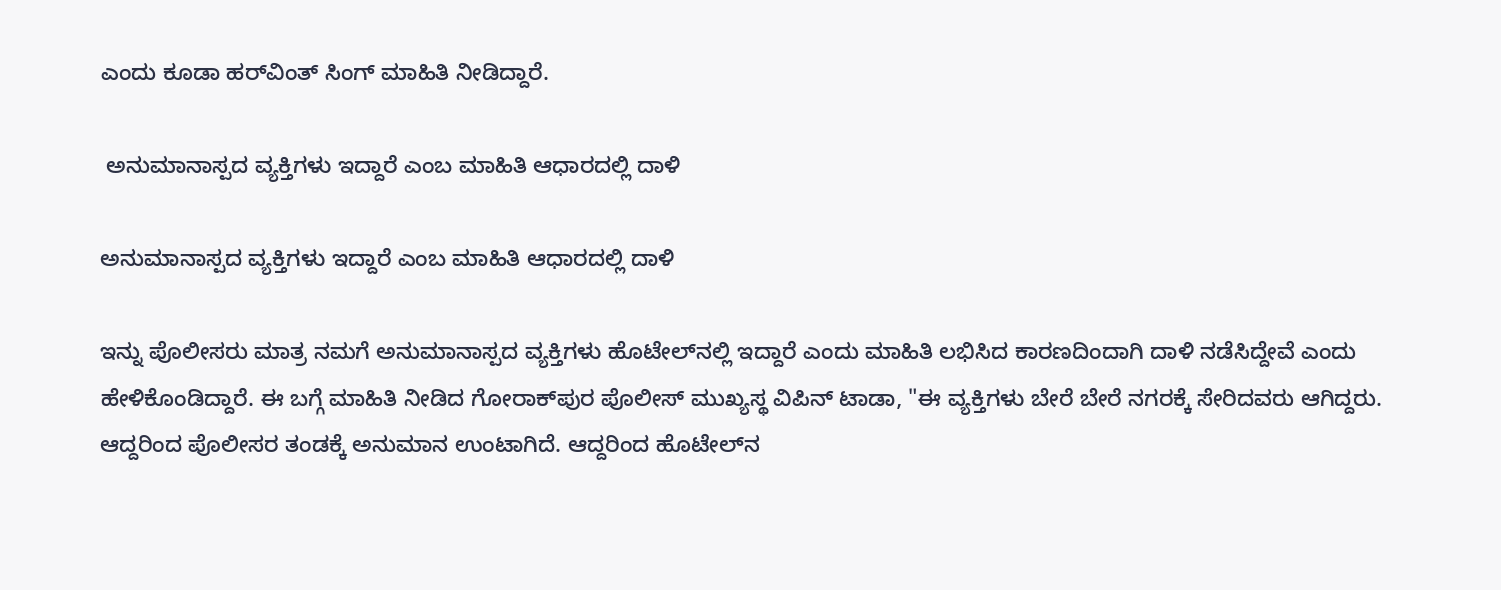ಎಂದು ಕೂಡಾ ಹರ್‌ವಿಂತ್‌ ಸಿಂಗ್‌ ಮಾಹಿತಿ ನೀಡಿದ್ದಾರೆ.

 ಅನುಮಾನಾಸ್ಪದ ವ್ಯಕ್ತಿಗಳು ಇದ್ದಾರೆ ಎಂಬ ಮಾಹಿತಿ ಆಧಾರದಲ್ಲಿ ದಾಳಿ

ಅನುಮಾನಾಸ್ಪದ ವ್ಯಕ್ತಿಗಳು ಇದ್ದಾರೆ ಎಂಬ ಮಾಹಿತಿ ಆಧಾರದಲ್ಲಿ ದಾಳಿ

ಇನ್ನು ಪೊಲೀಸರು ಮಾತ್ರ ನಮಗೆ ಅನುಮಾನಾಸ್ಪದ ವ್ಯಕ್ತಿಗಳು ಹೊಟೇಲ್‌ನಲ್ಲಿ ಇದ್ದಾರೆ ಎಂದು ಮಾಹಿತಿ ಲಭಿಸಿದ ಕಾರಣದಿಂದಾಗಿ ದಾಳಿ ನಡೆಸಿದ್ದೇವೆ ಎಂದು ಹೇಳಿಕೊಂಡಿದ್ದಾರೆ. ಈ ಬಗ್ಗೆ ಮಾಹಿತಿ ನೀಡಿದ ಗೋರಾಕ್‌ಪುರ ಪೊಲೀಸ್‌ ಮುಖ್ಯಸ್ಥ ವಿಪಿನ್‌ ಟಾಡಾ, "ಈ ವ್ಯಕ್ತಿಗಳು ಬೇರೆ ಬೇರೆ ನಗರಕ್ಕೆ ಸೇರಿದವರು ಆಗಿದ್ದರು. ಆದ್ದರಿಂದ ಪೊಲೀಸರ ತಂಡಕ್ಕೆ ಅನುಮಾನ ಉಂಟಾಗಿದೆ. ಆದ್ದರಿಂದ ಹೊಟೇಲ್‌ನ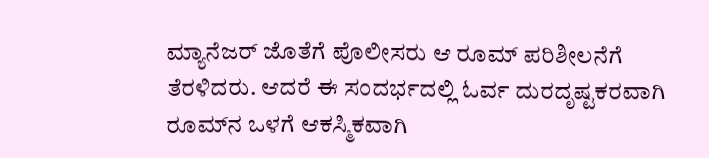ಮ್ಯಾನೆಜರ್‌ ಜೊತೆಗೆ ಪೊಲೀಸರು ಆ ರೂಮ್‌ ಪರಿಶೀಲನೆಗೆ ತೆರಳಿದರು. ಆದರೆ ಈ ಸಂದರ್ಭದಲ್ಲಿ ಓರ್ವ ದುರದೃಷ್ಟಕರವಾಗಿ ರೂಮ್‌ನ ಒಳಗೆ ಆಕಸ್ಮಿಕವಾಗಿ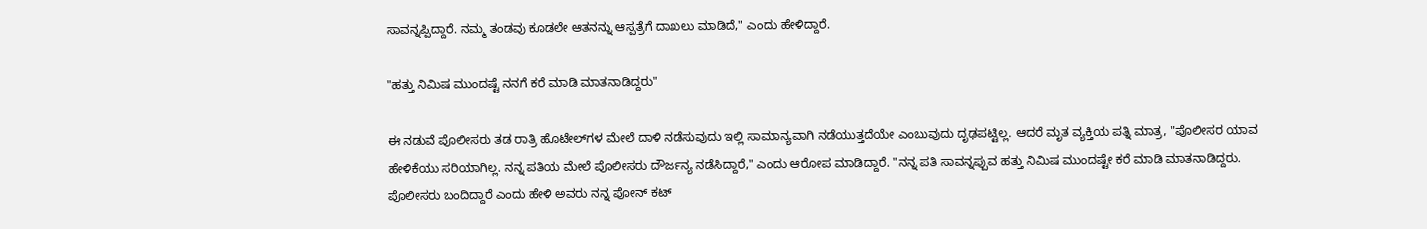ಸಾವನ್ನಪ್ಪಿದ್ದಾರೆ. ನಮ್ಮ ತಂಡವು ಕೂಡಲೇ ಆತನನ್ನು ಆಸ್ಪತ್ರೆಗೆ ದಾಖಲು ಮಾಡಿದೆ," ಎಂದು ಹೇಳಿದ್ದಾರೆ.

"ಹತ್ತು ನಿಮಿಷ ಮುಂದಷ್ಟೆ ನನಗೆ ಕರೆ ಮಾಡಿ ಮಾತನಾಡಿದ್ದರು"

ಈ ನಡುವೆ ಪೊಲೀಸರು ತಡ ರಾತ್ರಿ ಹೊಟೇಲ್‌ಗಳ ಮೇಲೆ ದಾಳಿ ನಡೆಸುವುದು ಇಲ್ಲಿ ಸಾಮಾನ್ಯವಾಗಿ ನಡೆಯುತ್ತದೆಯೇ ಎಂಬುವುದು ದೃಢಪಟ್ಟಿಲ್ಲ. ಆದರೆ ಮೃತ ವ್ಯಕ್ತಿಯ ಪತ್ನಿ ಮಾತ್ರ, "ಪೊಲೀಸರ ಯಾವ ಹೇಳಿಕೆಯು ಸರಿಯಾಗಿಲ್ಲ. ನನ್ನ ಪತಿಯ ಮೇಲೆ ಪೊಲೀಸರು ದೌರ್ಜನ್ಯ ನಡೆಸಿದ್ದಾರೆ," ಎಂದು ಆರೋಪ ಮಾಡಿದ್ದಾರೆ. "ನನ್ನ ಪತಿ ಸಾವನ್ನಪ್ಪುವ ಹತ್ತು ನಿಮಿಷ ಮುಂದಷ್ಟೇ ಕರೆ ಮಾಡಿ ಮಾತನಾಡಿದ್ದರು. ಪೊಲೀಸರು ಬಂದಿದ್ದಾರೆ ಎಂದು ಹೇಳಿ ಅವರು ನನ್ನ ಪೋನ್‌ ಕಟ್‌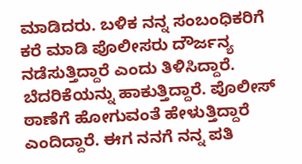ಮಾಡಿದರು. ಬಳಿಕ ನನ್ನ ಸಂಬಂಧಿಕರಿಗೆ ಕರೆ ಮಾಡಿ ಪೊಲೀಸರು ದೌರ್ಜನ್ಯ ನಡೆಸುತ್ತಿದ್ದಾರೆ ಎಂದು ತಿಳಿಸಿದ್ದಾರೆ. ಬೆದರಿಕೆಯನ್ನು ಹಾಕುತ್ತಿದ್ದಾರೆ. ಪೊಲೀಸ್‌ ಠಾಣೆಗೆ ಹೋಗುವಂತೆ ಹೇಳುತ್ತಿದ್ದಾರೆ ಎಂದಿದ್ದಾರೆ. ಈಗ ನನಗೆ ನನ್ನ ಪತಿ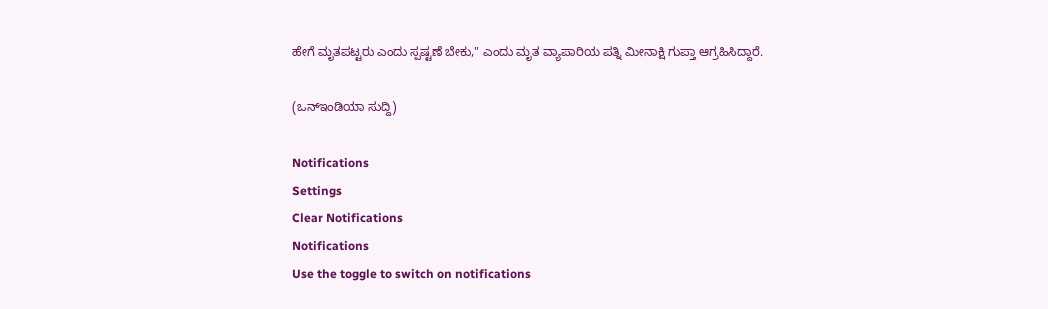ಹೇಗೆ ಮೃತಪಟ್ಟರು ಎಂದು ಸ್ಪಷ್ಟಣೆ ಬೇಕು," ಎಂದು ಮೃತ ವ್ಯಾಪಾರಿಯ ಪತ್ನಿ ಮೀನಾಕ್ಷಿ ಗುಪ್ತಾ ಆಗ್ರಹಿಸಿದ್ದಾರೆ.

(ಒನ್‌ಇಂಡಿಯಾ ಸುದ್ದಿ)

Notifications
Settings
Clear Notifications
Notifications
Use the toggle to switch on notifications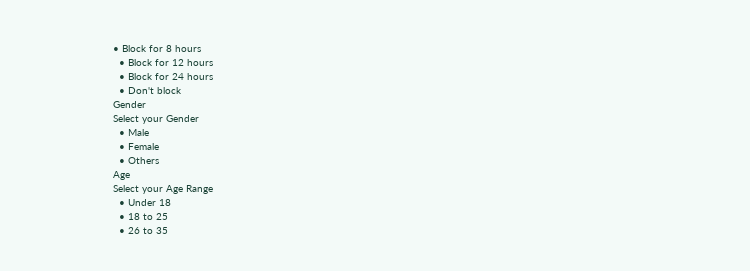• Block for 8 hours
  • Block for 12 hours
  • Block for 24 hours
  • Don't block
Gender
Select your Gender
  • Male
  • Female
  • Others
Age
Select your Age Range
  • Under 18
  • 18 to 25
  • 26 to 35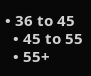• 36 to 45
  • 45 to 55
  • 55+